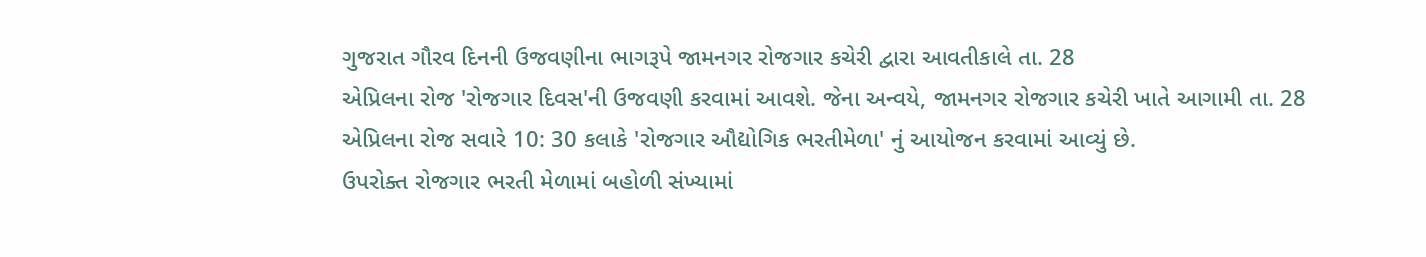ગુજરાત ગૌરવ દિનની ઉજવણીના ભાગરૂપે જામનગર રોજગાર કચેરી દ્વારા આવતીકાલે તા. 28
એપ્રિલના રોજ 'રોજગાર દિવસ'ની ઉજવણી કરવામાં આવશે. જેના અન્વયે, જામનગર રોજગાર કચેરી ખાતે આગામી તા. 28
એપ્રિલના રોજ સવારે 10: 30 કલાકે 'રોજગાર ઔદ્યોગિક ભરતીમેળા' નું આયોજન કરવામાં આવ્યું છે.
ઉપરોક્ત રોજગાર ભરતી મેળામાં બહોળી સંખ્યામાં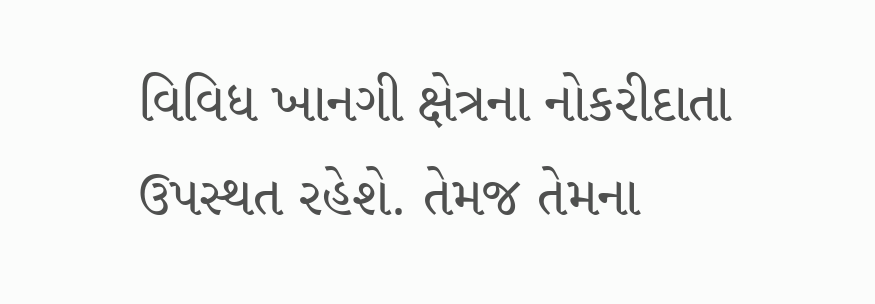વિવિધ ખાનગી ક્ષેત્રના નોકરીદાતા ઉપસ્થત રહેશે. તેમજ તેમના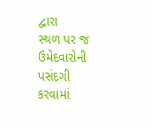દ્વારા
સ્થળ પર જ ઉમેદવારોની પસંદગી કરવામાં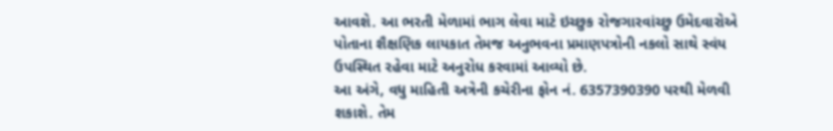આવશે. આ ભરતી મેળામાં ભાગ લેવા માટે ઇચ્છુક રોજગારવાંચ્છુ ઉમેદવારોએ
પોતાના શૈક્ષણિક લાયકાત તેમજ અનુભવના પ્રમાણપત્રોની નકલો સાથે સ્વંય ઉપસ્થિત રહેવા માટે અનુરોધ કરવામાં આવ્યો છે.
આ અંગે, વધુ માહિતી અત્રેની કચેરીના ફોન નં. 6357390390 પરથી મેળવી શકાશે. તેમ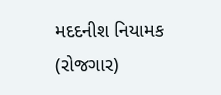મદદનીશ નિયામક (રોજગાર)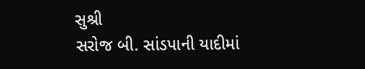સુશ્રી
સરોજ બી. સાંડપાની યાદીમાં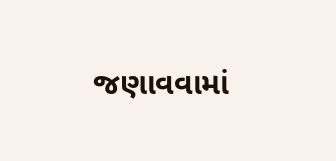જણાવવામાં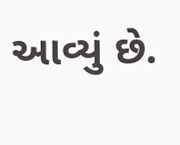આવ્યું છે.